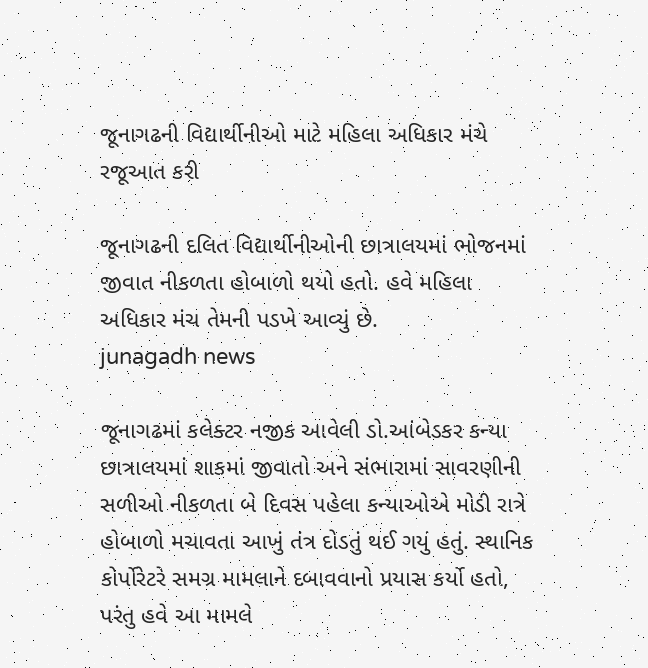જૂનાગઢની વિદ્યાર્થીનીઓ માટે મહિલા અધિકાર મંચે રજૂઆત કરી

જૂનાગઢની દલિત વિદ્યાર્થીનીઓની છાત્રાલયમાં ભોજનમાં જીવાત નીકળતા હોબાળો થયો હતો. હવે મહિલા અધિકાર મંચ તેમની પડખે આવ્યું છે.
junagadh news

જૂનાગઢમાં કલેક્ટર નજીક આવેલી ડો.આંબેડકર કન્યા છાત્રાલયમાં શાકમાં જીવાતો અને સંભારામાં સાવરણીની સળીઓ નીકળતા બે દિવસ પહેલા કન્યાઓએ મોડી રાત્રે હોબાળો મચાવતા આખું તંત્ર દોડતું થઈ ગયું હતું. સ્થાનિક કોર્પોરેટરે સમગ્ર મામલાને દબાવવાનો પ્રયાસ કર્યો હતો, પરંતુ હવે આ મામલે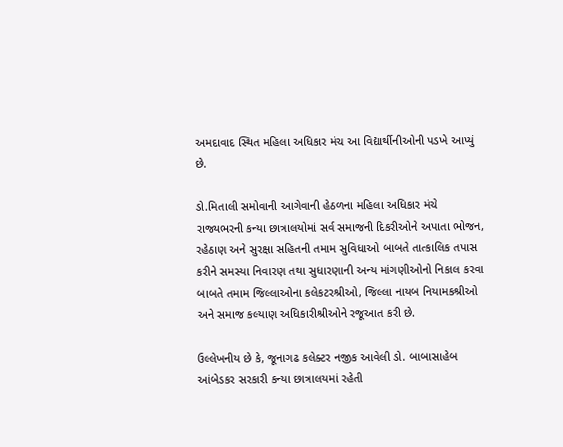અમદાવાદ સ્થિત મહિલા અધિકાર મંચ આ વિદ્યાર્થીનીઓની પડખે આપ્યું છે.

ડો.મિતાલી સમોવાની આગેવાની હેઠળના મહિલા અધિકાર મંચે રાજ્યભરની કન્યા છાત્રાલયોમાં સર્વ સમાજની દિકરીઓને અપાતા ભોજન, રહેઠાણ અને સુરક્ષા સહિતની તમામ સુવિધાઓ બાબતે તાત્કાલિક તપાસ કરીને સમસ્યા નિવારણ તથા સુધારણાની અન્ય માંગણીઓનો નિકાલ કરવા બાબતે તમામ જિલ્લાઓના કલેકટરશ્રીઓ, જિલ્લા નાયબ નિયામકશ્રીઓ અને સમાજ કલ્યાણ અધિકારીશ્રીઓને રજૂઆત કરી છે.

ઉલ્લેખનીય છે કે, જૂનાગઢ કલેક્ટર નજીક આવેલી ડો. બાબાસાહેબ આંબેડકર સરકારી કન્યા છાત્રાલયમાં રહેતી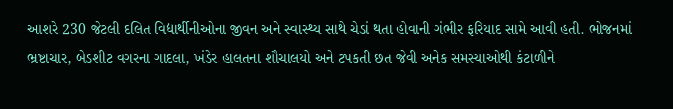આશરે 230 જેટલી દલિત વિદ્યાર્થીનીઓના જીવન અને સ્વાસ્થ્ય સાથે ચેડાં થતા હોવાની ગંભીર ફરિયાદ સામે આવી હતી. ભોજનમાં ભ્રષ્ટાચાર, બેડશીટ વગરના ગાદલા, ખંડેર હાલતના શૌચાલયો અને ટપકતી છત જેવી અનેક સમસ્યાઓથી કંટાળીને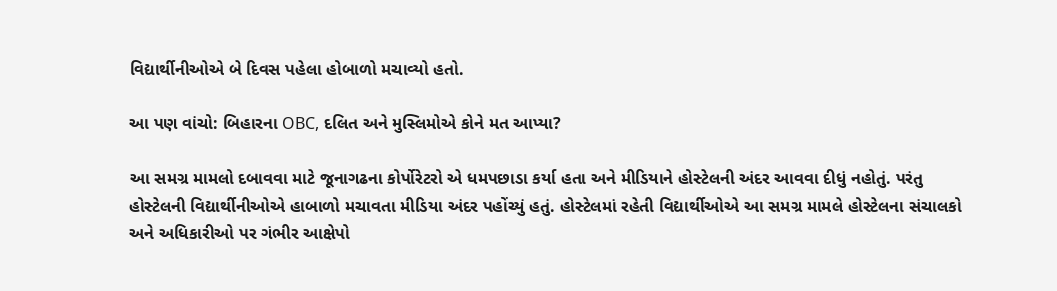વિદ્યાર્થીનીઓએ બે દિવસ પહેલા હોબાળો મચાવ્યો હતો.

આ પણ વાંચો: બિહારના OBC, દલિત અને મુસ્લિમોએ કોને મત આપ્યા?

આ સમગ્ર મામલો દબાવવા માટે જૂનાગઢના કોર્પોરેટરો એ ધમપછાડા કર્યા હતા અને મીડિયાને હોસ્ટેલની અંદર આવવા દીધું નહોતું. પરંતુ હોસ્ટેલની વિદ્યાર્થીનીઓએ હાબાળો મચાવતા મીડિયા અંદર પહોંચ્યું હતું. હોસ્ટેલમાં રહેતી વિદ્યાર્થીઓએ આ સમગ્ર મામલે હોસ્ટેલના સંચાલકો અને અધિકારીઓ પર ગંભીર આક્ષેપો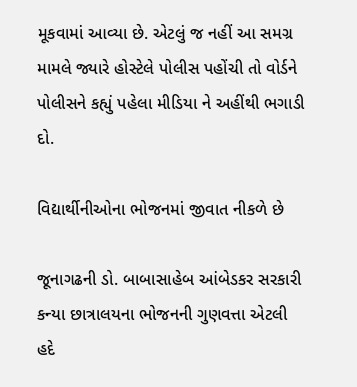મૂકવામાં આવ્યા છે. એટલું જ નહીં આ સમગ્ર મામલે જ્યારે હોસ્ટેલે પોલીસ પહોંચી તો વોર્ડને પોલીસને કહ્યું પહેલા મીડિયા ને અહીંથી ભગાડી દો.

વિદ્યાર્થીનીઓના ભોજનમાં જીવાત નીકળે છે

જૂનાગઢની ડો. બાબાસાહેબ આંબેડકર સરકારી કન્યા છાત્રાલયના ભોજનની ગુણવત્તા એટલી હદે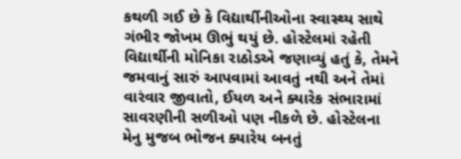કથળી ગઈ છે કે વિદ્યાર્થીનીઓના સ્વાસ્થ્ય સાથે ગંભીર જોખમ ઊભું થયું છે. હોસ્ટેલમાં રહેતી વિદ્યાર્થીની મોનિકા રાઠોડએ જણાવ્યું હતું કે, તેમને જમવાનું સારું આપવામાં આવતું નથી અને તેમાં વારંવાર જીવાતો, ઈયળ અને ક્યારેક સંભારામાં સાવરણીની સળીઓ પણ નીકળે છે. હોસ્ટેલના મેનુ મુજબ ભોજન ક્યારેય બનતું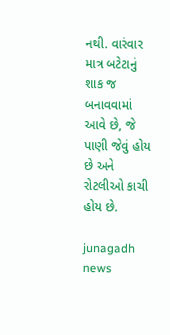નથી. વારંવાર માત્ર બટેટાનું શાક જ બનાવવામાં આવે છે, જે પાણી જેવું હોય છે અને રોટલીઓ કાચી હોય છે.

junagadh news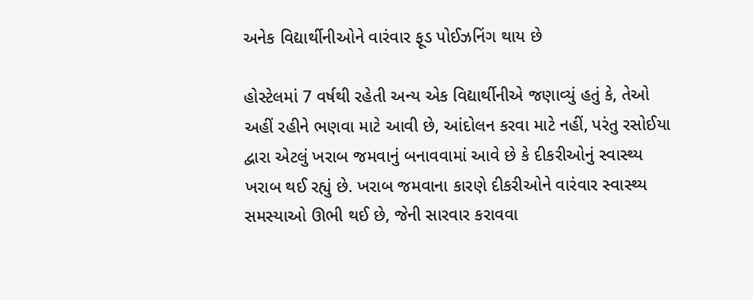અનેક વિદ્યાર્થીનીઓને વારંવાર ફૂડ પોઈઝનિંગ થાય છે

હોસ્ટેલમાં 7 વર્ષથી રહેતી અન્ય એક વિદ્યાર્થીનીએ જણાવ્યું હતું કે, તેઓ અહીં રહીને ભણવા માટે આવી છે, આંદોલન કરવા માટે નહીં, પરંતુ રસોઈયા દ્વારા એટલું ખરાબ જમવાનું બનાવવામાં આવે છે કે દીકરીઓનું સ્વાસ્થ્ય ખરાબ થઈ રહ્યું છે. ખરાબ જમવાના કારણે દીકરીઓને વારંવાર સ્વાસ્થ્ય સમસ્યાઓ ઊભી થઈ છે, જેની સારવાર કરાવવા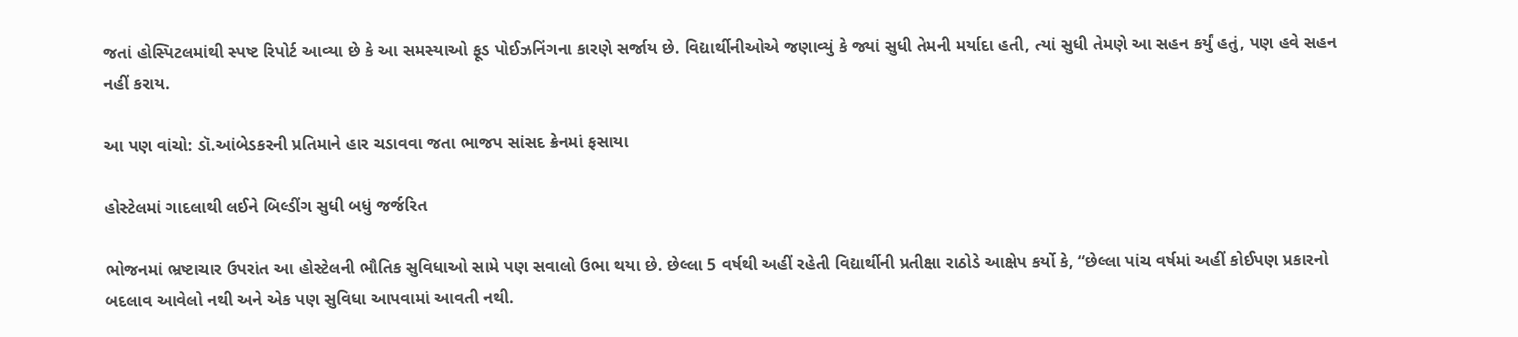જતાં હોસ્પિટલમાંથી સ્પષ્ટ રિપોર્ટ આવ્યા છે કે આ સમસ્યાઓ ફૂડ પોઈઝનિંગના કારણે સર્જાય છે. વિદ્યાર્થીનીઓએ જણાવ્યું કે જ્યાં સુધી તેમની મર્યાદા હતી, ત્યાં સુધી તેમણે આ સહન કર્યું હતું, પણ હવે સહન નહીં કરાય.

આ પણ વાંચો: ડૉ.આંબેડકરની પ્રતિમાને હાર ચડાવવા જતા ભાજપ સાંસદ ક્રેનમાં ફસાયા

હોસ્ટેલમાં ગાદલાથી લઈને બિલ્ડીંગ સુધી બધું જર્જરિત

ભોજનમાં ભ્રષ્ટાચાર ઉપરાંત આ હોસ્ટેલની ભૌતિક સુવિધાઓ સામે પણ સવાલો ઉભા થયા છે. છેલ્લા 5 વર્ષથી અહીં રહેતી વિદ્યાર્થીની પ્રતીક્ષા રાઠોડે આક્ષેપ કર્યો કે, “છેલ્લા પાંચ વર્ષમાં અહીં કોઈપણ પ્રકારનો બદલાવ આવેલો નથી અને એક પણ સુવિધા આપવામાં આવતી નથી.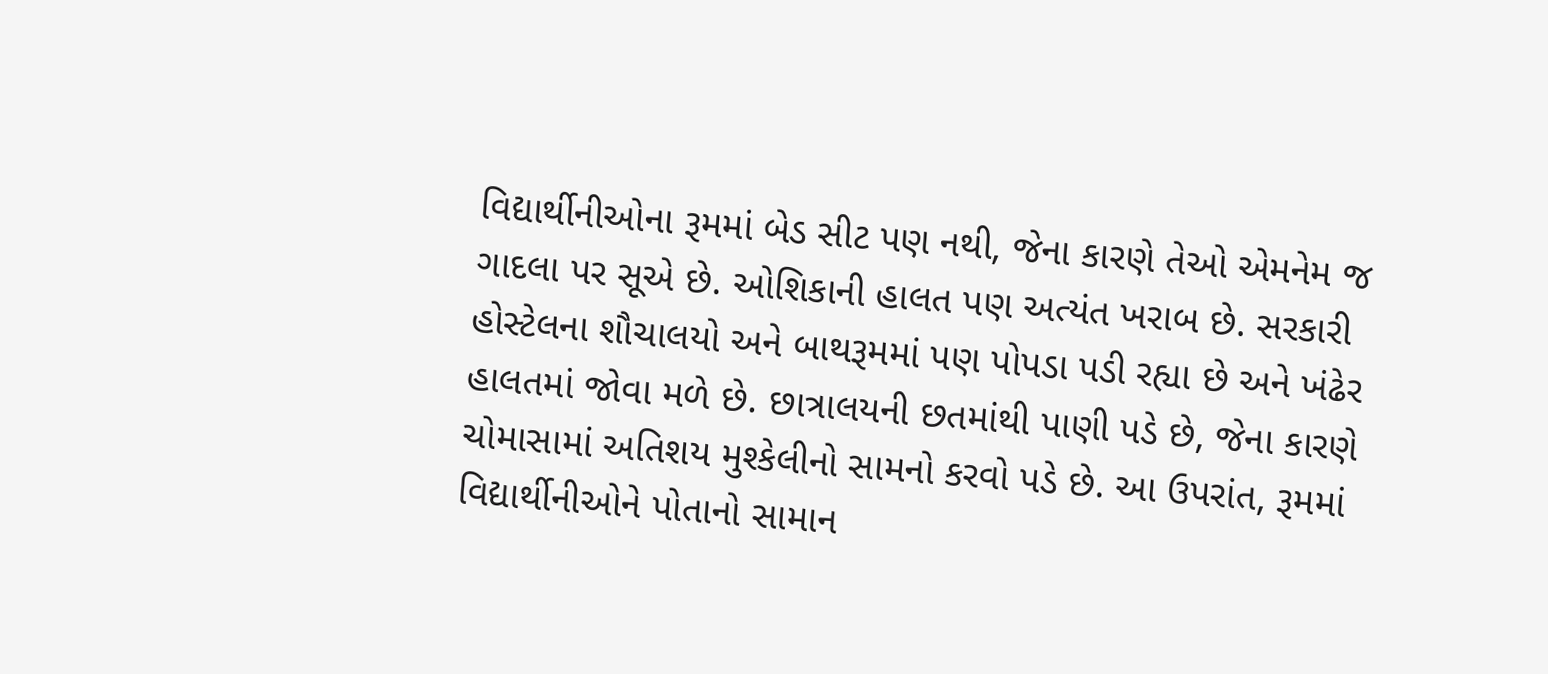વિદ્યાર્થીનીઓના રૂમમાં બેડ સીટ પણ નથી, જેના કારણે તેઓ એમનેમ જ ગાદલા પર સૂએ છે. ઓશિકાની હાલત પણ અત્યંત ખરાબ છે. સરકારી હોસ્ટેલના શૌચાલયો અને બાથરૂમમાં પણ પોપડા પડી રહ્યા છે અને ખંઢેર હાલતમાં જોવા મળે છે. છાત્રાલયની છતમાંથી પાણી પડે છે, જેના કારણે ચોમાસામાં અતિશય મુશ્કેલીનો સામનો કરવો પડે છે. આ ઉપરાંત, રૂમમાં વિદ્યાર્થીનીઓને પોતાનો સામાન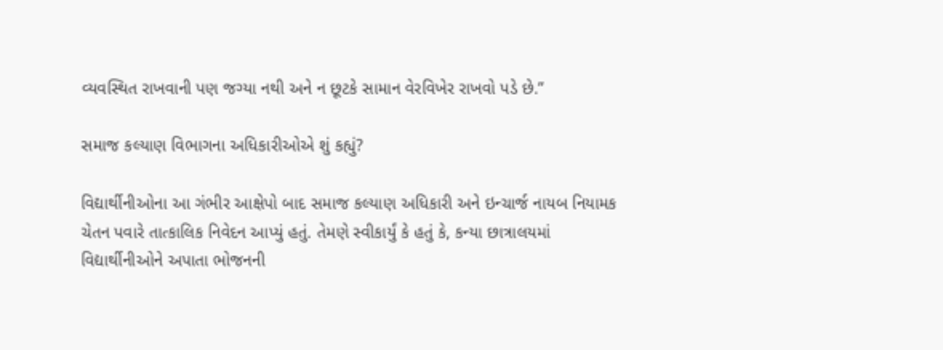વ્યવસ્થિત રાખવાની પણ જગ્યા નથી અને ન છૂટકે સામાન વેરવિખેર રાખવો પડે છે.”

સમાજ કલ્યાણ વિભાગના અધિકારીઓએ શું કહ્યું?

વિદ્યાર્થીનીઓના આ ગંભીર આક્ષેપો બાદ સમાજ કલ્યાણ અધિકારી અને ઇન્ચાર્જ નાયબ નિયામક ચેતન પવારે તાત્કાલિક નિવેદન આપ્યું હતું. તેમણે સ્વીકાર્યું કે હતું કે, કન્યા છાત્રાલયમાં વિદ્યાર્થીનીઓને અપાતા ભોજનની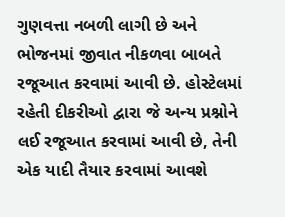ગુણવત્તા નબળી લાગી છે અને ભોજનમાં જીવાત નીકળવા બાબતે રજૂઆત કરવામાં આવી છે. હોસ્ટેલમાં રહેતી દીકરીઓ દ્વારા જે અન્ય પ્રશ્નોને લઈ રજૂઆત કરવામાં આવી છે, તેની એક યાદી તૈયાર કરવામાં આવશે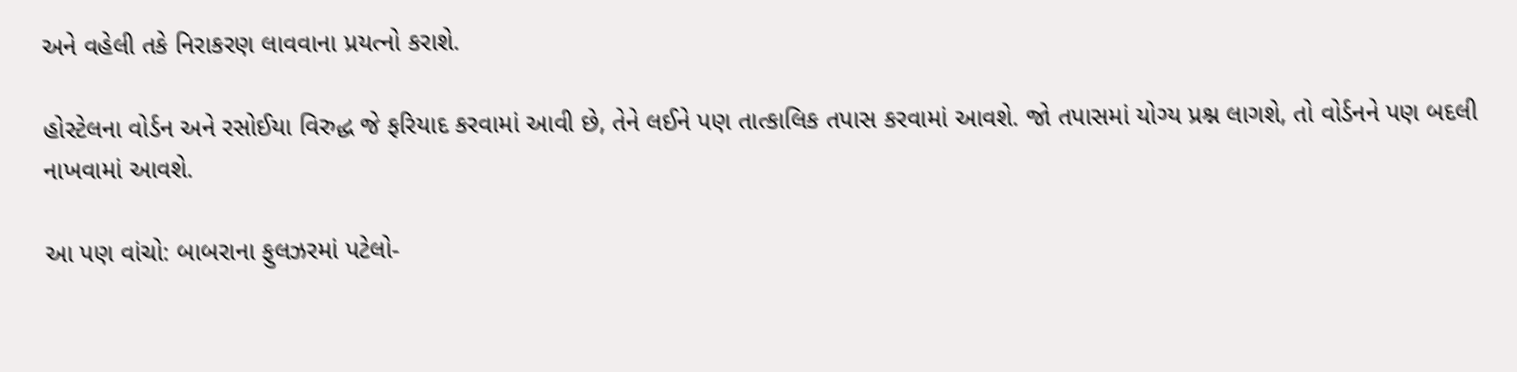અને વહેલી તકે નિરાકરણ લાવવાના પ્રયત્નો કરાશે.

હોસ્ટેલના વોર્ડન અને રસોઈયા વિરુદ્ધ જે ફરિયાદ કરવામાં આવી છે, તેને લઈને પણ તાત્કાલિક તપાસ કરવામાં આવશે. જો તપાસમાં યોગ્ય પ્રશ્ન લાગશે, તો વોર્ડનને પણ બદલી નાખવામાં આવશે.

આ પણ વાંચો: બાબરાના ફુલઝરમાં પટેલો-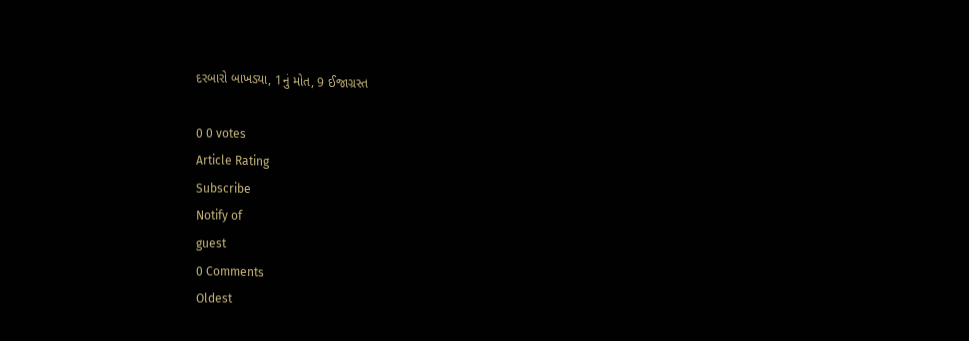દરબારો બાખડ્યા, 1નું મોત, 9 ઈજાગ્રસ્ત

0 0 votes
Article Rating
Subscribe
Notify of
guest
0 Comments
Oldest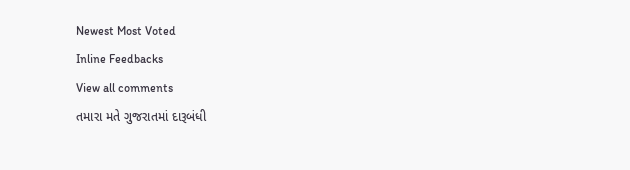Newest Most Voted
Inline Feedbacks
View all comments
તમારા મતે ગુજરાતમાં દારૂબંધી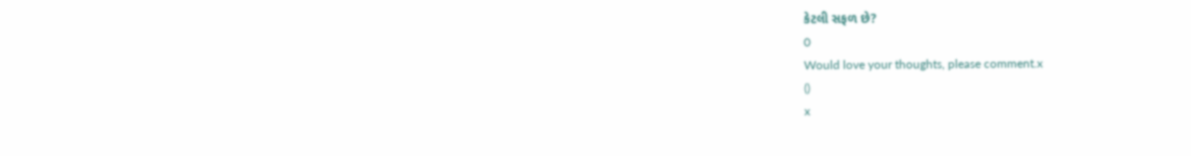કેટલી સફળ છે?
0
Would love your thoughts, please comment.x
()
x